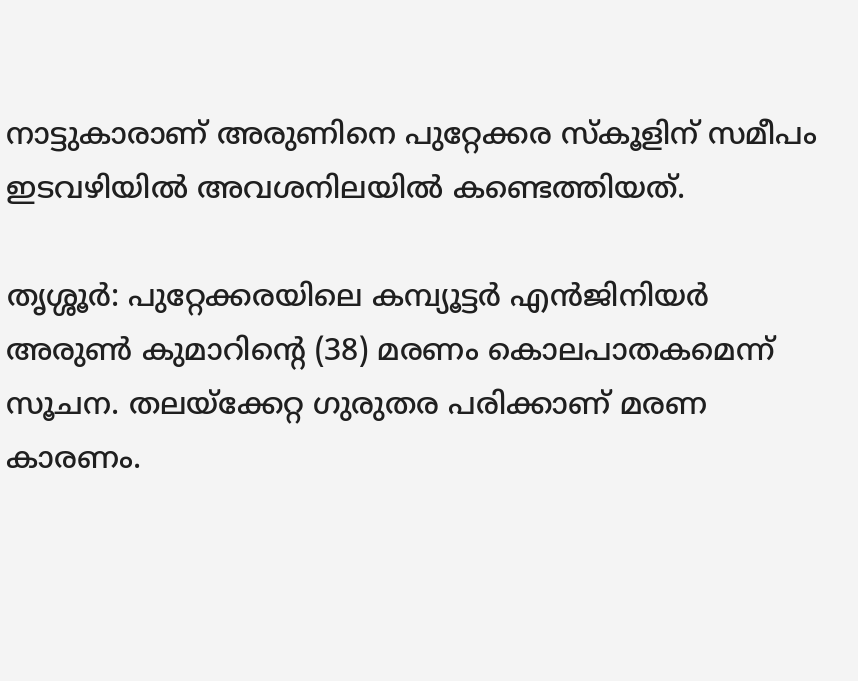നാട്ടുകാരാണ് അരുണിനെ പുറ്റേക്കര സ്‌കൂളിന് സമീപം ഇടവഴിയിൽ അവശനിലയില്‍ കണ്ടെത്തിയത്.

തൃശ്ശൂര്‍: പുറ്റേക്കരയിലെ കമ്പ്യൂട്ടര്‍ എൻജിനിയർ അരുൺ കുമാറിന്‍റെ (38) മരണം കൊലപാതകമെന്ന് സൂചന. തലയ്‍ക്കേറ്റ ഗുരുതര പരിക്കാണ് മരണ കാരണം.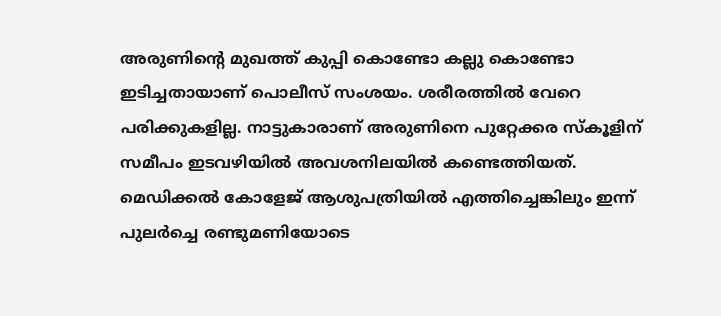അരുണിന്‍റെ മുഖത്ത് കുപ്പി കൊണ്ടോ കല്ലു കൊണ്ടോ ഇടിച്ചതായാണ് പൊലീസ് സംശയം. ശരീരത്തിൽ വേറെ പരിക്കുകളില്ല. നാട്ടുകാരാണ് അരുണിനെ പുറ്റേക്കര സ്‌കൂളിന് സമീപം ഇടവഴിയിൽ അവശനിലയില്‍ കണ്ടെത്തിയത്. മെഡിക്കൽ കോളേജ് ആശുപത്രിയിൽ എത്തിച്ചെങ്കിലും ഇന്ന് പുലർച്ചെ രണ്ടുമണിയോടെ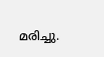മരിച്ചു.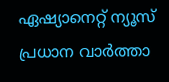ഏഷ്യാനെറ്റ് ന്യൂസ് പ്രധാന വാർത്താ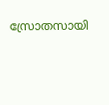സ്രോതസായി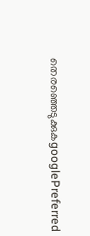തെരഞ്ഞെടുക്കുകgooglePreferred